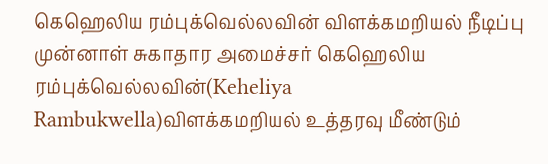கெஹெலிய ரம்புக்வெல்லவின் விளக்கமறியல் நீடிப்பு
முன்னாள் சுகாதார அமைச்சர் கெஹெலிய ரம்புக்வெல்லவின்(Keheliya Rambukwella)விளக்கமறியல் உத்தரவு மீண்டும்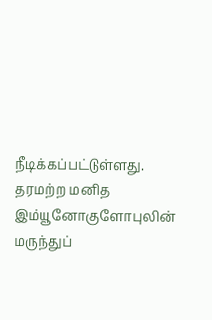நீடிக்கப்பட்டுள்ளது.
தரமற்ற மனித இம்யூனோகுளோபுலின் மருந்துப்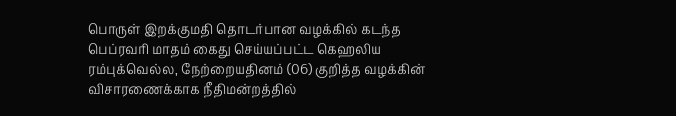பொருள் இறக்குமதி தொடர்பான வழக்கில் கடந்த பெப்ரவரி மாதம் கைது செய்யப்பட்ட கெஹலிய ரம்புக்வெல்ல, நேற்றையதினம் (06) குறித்த வழக்கின் விசாரணைக்காக நீதிமன்றத்தில்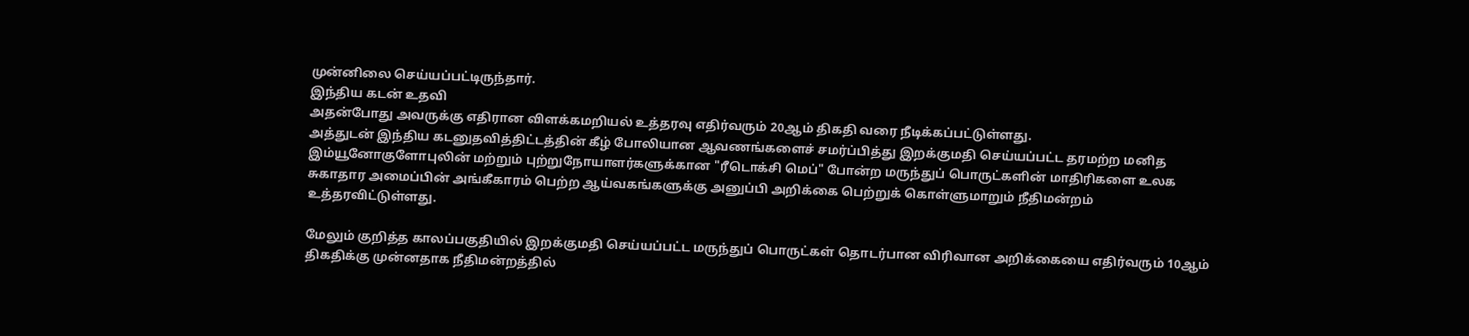முன்னிலை செய்யப்பட்டிருந்தார்.
இந்திய கடன் உதவி
அதன்போது அவருக்கு எதிரான விளக்கமறியல் உத்தரவு எதிர்வரும் 20ஆம் திகதி வரை நீடிக்கப்பட்டுள்ளது.
அத்துடன் இந்திய கடனுதவித்திட்டத்தின் கீழ் போலியான ஆவணங்களைச் சமர்ப்பித்து இறக்குமதி செய்யப்பட்ட தரமற்ற மனித இம்யூனோகுளோபுலின் மற்றும் புற்றுநோயாளர்களுக்கான "ரீடொக்சி மெப்" போன்ற மருந்துப் பொருட்களின் மாதிரிகளை உலக சுகாதார அமைப்பின் அங்கீகாரம் பெற்ற ஆய்வகங்களுக்கு அனுப்பி அறிக்கை பெற்றுக் கொள்ளுமாறும் நீதிமன்றம் உத்தரவிட்டுள்ளது.

மேலும் குறித்த காலப்பகுதியில் இறக்குமதி செய்யப்பட்ட மருந்துப் பொருட்கள் தொடர்பான விரிவான அறிக்கையை எதிர்வரும் 10ஆம் திகதிக்கு முன்னதாக நீதிமன்றத்தில்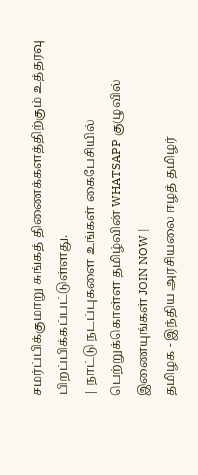சமர்ப்பிக்குமாறு சுங்கத் திணைக்களத்திற்கும் உத்தரவு பிறப்பிக்கப்பட்டுள்ளது.
| நாட்டு நடப்புகளை உங்கள் கைபேசியில் பெற்றுக்கொள்ள தமிழ்வின் WHATSAPP குழுவில் இணையுங்கள் JOIN NOW |
தமிழக - இந்திய அரசியலை ஈழத் தமிழர்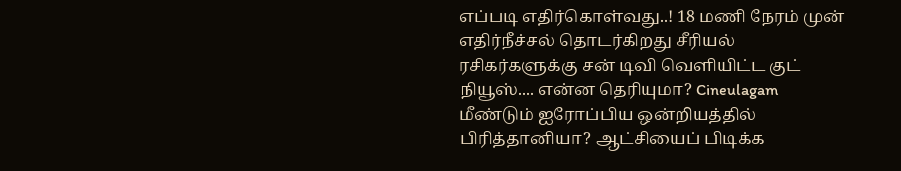எப்படி எதிர்கொள்வது..! 18 மணி நேரம் முன்
எதிர்நீச்சல் தொடர்கிறது சீரியல் ரசிகர்களுக்கு சன் டிவி வெளியிட்ட குட் நியூஸ்.... என்ன தெரியுமா? Cineulagam
மீண்டும் ஐரோப்பிய ஒன்றியத்தில் பிரித்தானியா? ஆட்சியைப் பிடிக்க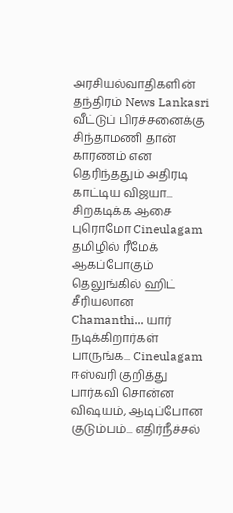அரசியல்வாதிகளின் தந்திரம் News Lankasri
வீட்டுப் பிரச்சனைக்கு சிந்தாமணி தான் காரணம் என தெரிந்ததும் அதிரடி காட்டிய விஜயா... சிறகடிக்க ஆசை புரொமோ Cineulagam
தமிழில் ரீமேக் ஆகப்போகும் தெலுங்கில் ஹிட் சீரியலான Chamanthi... யார் நடிக்கிறார்கள் பாருங்க... Cineulagam
ஈஸ்வரி குறித்து பார்கவி சொன்ன விஷயம், ஆடிப்போன குடும்பம்... எதிர்நீச்சல்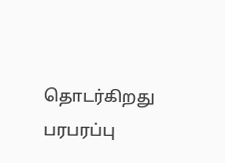தொடர்கிறது பரபரப்பு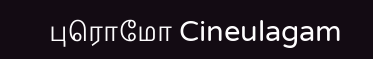புரொமோ Cineulagam